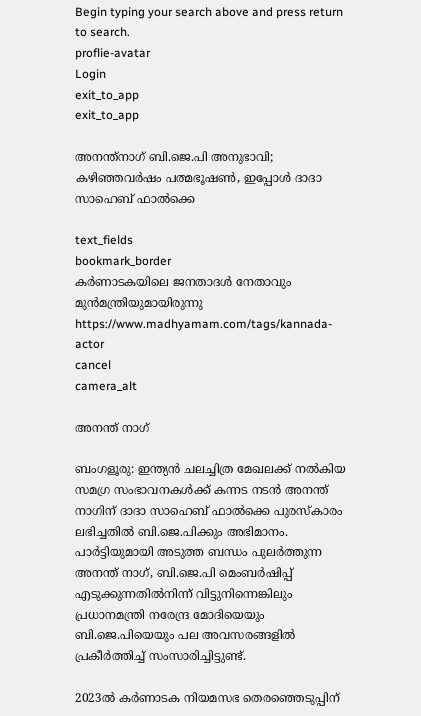Begin typing your search above and press return to search.
proflie-avatar
Login
exit_to_app
exit_to_app

അനന്ത്നാഗ് ബി.ജെ.പി അനുഭാവി; കഴിഞ്ഞവർഷം പത്മഭൂഷൺ, ഇപ്പോൾ ദാദാ സാഹെബ് ഫാൽക്കെ

text_fields
bookmark_border
കർണാടകയിലെ ജനതാദൾ നേതാവും മുൻമന്ത്രിയുമായിരുന്നു
https://www.madhyamam.com/tags/kannada-actor
cancel
camera_alt

അനന്ത് നാഗ്

ബംഗളൂരു: ഇന്ത്യന്‍ ചലച്ചിത്ര മേഖലക്ക് നല്‍കിയ സമഗ്ര സംഭാവനകള്‍ക്ക് കന്നട നടൻ അനന്ത് നാഗിന് ദാദാ സാഹെബ് ഫാൽക്കെ പുരസ്‌കാരം ലഭിച്ചതിൽ ബി.ജെ.പിക്കും അഭിമാനം. പാർട്ടിയുമായി അടുത്ത ബന്ധം പുലർത്തുന്ന അനന്ത് നാഗ്, ബി.ജെ.പി മെംബർഷിപ്പ് എടുക്കുന്നതിൽനിന്ന് വിട്ടുനിന്നെങ്കിലും പ്രധാനമന്ത്രി നരേന്ദ്ര മോദിയെയും ബി.ജെ.പിയെയും പല അവസരങ്ങളിൽ പ്രകീർത്തിച്ച് സംസാരിച്ചിട്ടുണ്ട്.

2023ൽ കർണാടക നിയമസഭ തെരഞ്ഞെടുപ്പിന്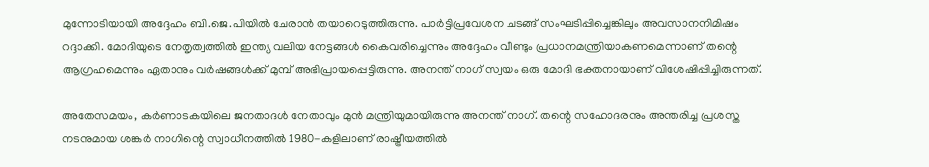മുന്നോടിയായി അദ്ദേഹം ബി.ജെ.പിയിൽ ചേരാൻ തയാറെടുത്തിരുന്നു. പാർട്ടിപ്രവേശന ചടങ്ങ് സംഘടിപ്പിച്ചെങ്കിലും അവസാനനിമിഷം റദ്ദാക്കി. മോദിയുടെ നേതൃത്വത്തിൽ ഇന്ത്യ വലിയ നേട്ടങ്ങൾ കൈവരിച്ചെന്നും അദ്ദേഹം വീണ്ടും പ്രധാനമന്ത്രിയാകണമെന്നാണ് തന്റെ ആഗ്രഹമെന്നും ഏതാനും വർഷങ്ങൾക്ക് മുമ്പ് അഭിപ്രായപ്പെട്ടിരുന്നു. അനന്ത് നാഗ് സ്വയം ഒരു മോദി ഭക്തനായാണ് വിശേഷിപ്പിച്ചിരുന്നത്.

അതേസമയം, കർണാടകയിലെ ജനതാദൾ നേതാവും മുൻ മന്ത്രിയുമായിരുന്നു അനന്ത് നാഗ്. തന്റെ സഹോദരനും അന്തരിച്ച പ്രശസ്ത നടനുമായ ശങ്കർ നാഗിന്റെ സ്വാധീനത്തിൽ 1980-കളിലാണ് രാഷ്ട്രീയത്തിൽ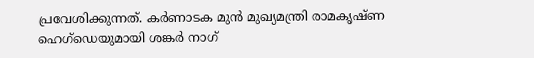പ്രവേശിക്കുന്നത്. കർണാടക മുൻ മുഖ്യമന്ത്രി രാമകൃഷ്ണ ഹെഗ്‌ഡെയുമായി ശങ്കർ നാഗ്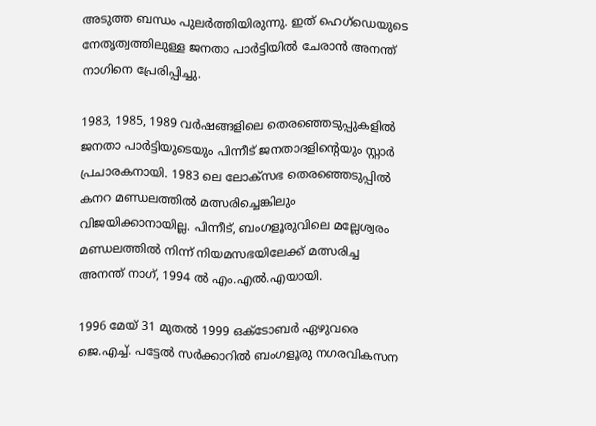അടുത്ത ബന്ധം പുലർത്തിയിരുന്നു. ഇത് ഹെഗ്‌ഡെയുടെ നേതൃത്വത്തിലുള്ള ജനതാ പാർട്ടിയിൽ ചേരാൻ അനന്ത് നാഗിനെ പ്രേരിപ്പിച്ചു.

1983, 1985, 1989 വർഷങ്ങളിലെ തെരഞ്ഞെടുപ്പുകളിൽ ജനതാ പാർട്ടിയുടെയും പിന്നീട് ജനതാദളിന്റെയും സ്റ്റാർ പ്രചാരകനായി. 1983 ലെ ലോക്സഭ തെരഞ്ഞെടുപ്പിൽ കനറ മണ്ഡലത്തിൽ മത്സരിച്ചെങ്കിലും വിജയിക്കാനായില്ല. പിന്നീട്, ബംഗളൂരുവിലെ മല്ലേശ്വരം മണ്ഡലത്തിൽ നിന്ന് നിയമസഭയിലേക്ക് മത്സരിച്ച അനന്ത് നാഗ്, 1994 ൽ എം.എൽ.എയായി.

1996 മേയ് 31 മുതൽ 1999 ഒക്ടോബർ ഏഴുവരെ ജെ.എച്ച്. പട്ടേൽ സർക്കാറിൽ ബംഗളൂരു നഗരവികസന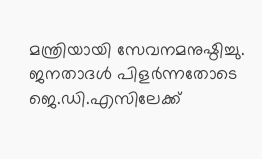മന്ത്രിയായി സേവനമനുഷ്ഠിച്ചു. ജനതാദൾ പിളർന്നതോടെ ജെ.ഡി.എസിലേക്ക്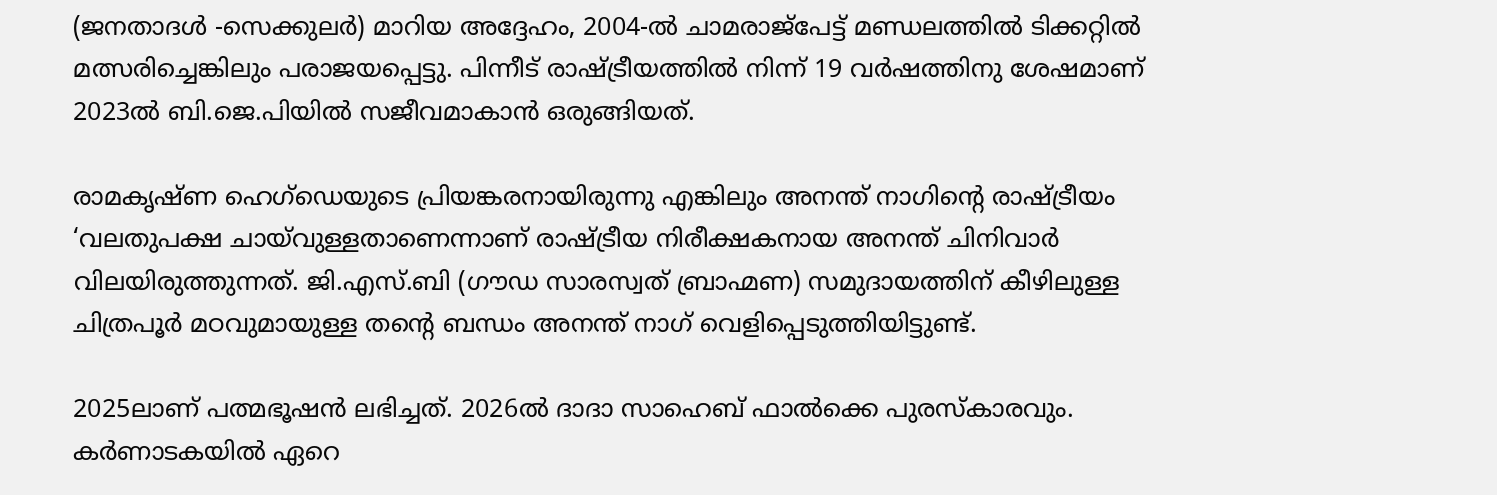(ജനതാദൾ -സെക്കുലർ) മാറിയ അദ്ദേഹം, 2004-ൽ ചാമരാജ്പേട്ട് മണ്ഡലത്തിൽ ടിക്കറ്റിൽ മത്സരിച്ചെങ്കിലും പരാജയപ്പെട്ടു. പിന്നീട് രാഷ്ട്രീയത്തിൽ നിന്ന് 19 വർഷത്തിനു ശേഷമാണ് 2023ൽ ബി.ജെ.പിയിൽ സജീവമാകാൻ ഒരുങ്ങിയത്.

രാമകൃഷ്ണ ഹെഗ്‌ഡെയുടെ പ്രിയങ്കരനായിരുന്നു എങ്കിലും അനന്ത് നാഗിന്റെ രാഷ്ട്രീയം ‘വലതുപക്ഷ ചായ്‌വുള്ളതാണെന്നാണ് രാഷ്ട്രീയ നിരീക്ഷകനായ അനന്ത് ചിനിവാർ വിലയിരുത്തുന്നത്. ജി.എസ്.ബി (ഗൗഡ സാരസ്വത് ബ്രാഹ്മണ) സമുദായത്തിന് കീഴിലുള്ള ചിത്രപൂർ മഠവുമായുള്ള തന്റെ ബന്ധം അനന്ത് നാഗ് വെളിപ്പെടുത്തിയിട്ടുണ്ട്.

2025ലാണ് പത്മഭൂഷൻ ലഭിച്ചത്. 2026ൽ ദാദാ സാഹെബ് ഫാൽക്കെ പുരസ്കാരവും. കർണാടകയിൽ ഏറെ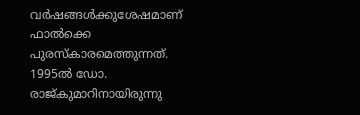വർഷങ്ങൾക്കുശേഷമാണ് ഫാൽക്കെ പുരസ്കാരമെത്തുന്നത്. 1995ൽ ഡോ. രാജ്കുമാറിനായിരുന്നു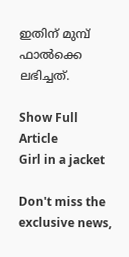ഇതിന് മുമ്പ് ഫാൽക്കെ ലഭിച്ചത്.

Show Full Article
Girl in a jacket

Don't miss the exclusive news,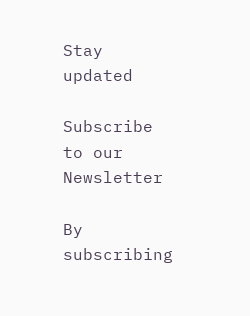Stay updated

Subscribe to our Newsletter

By subscribing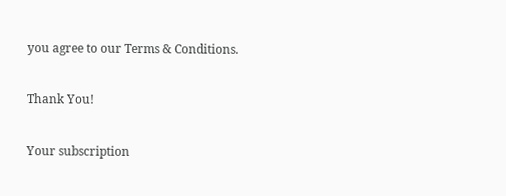you agree to our Terms & Conditions.

Thank You!

Your subscription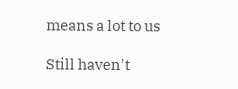means a lot to us

Still haven't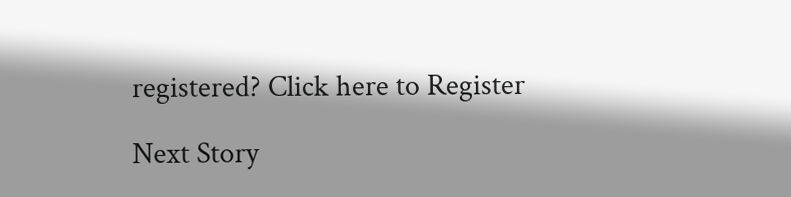registered? Click here to Register

Next Story